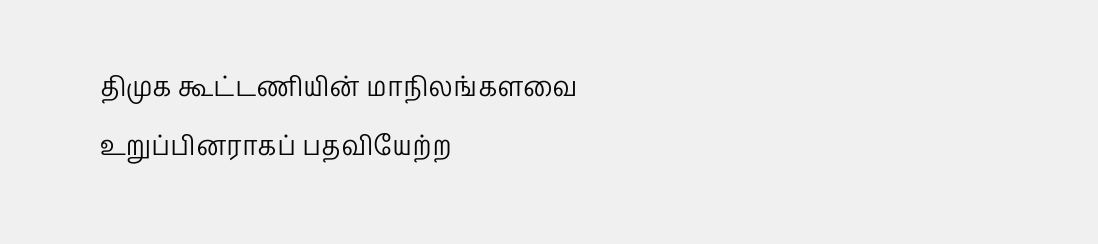திமுக கூட்டணியின் மாநிலங்களவை உறுப்பினராகப் பதவியேற்ற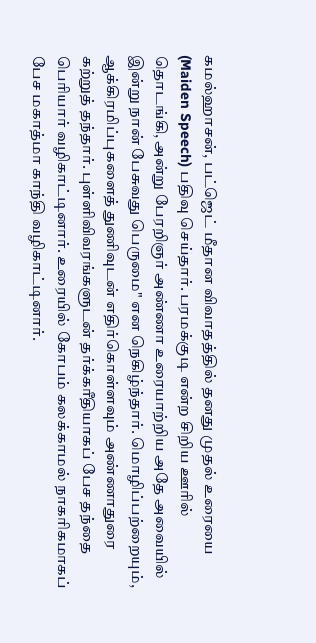கமல்ஹாசன், பட்ஜெட் மீதான விவாதத்தில் தனது முதல் உரையை (Maiden Speech) பதிவு செய்தார். பரமக்குடி என்ற சிறிய ஊரில் தொடங்கி, அன்று பேரறிஞர் அண்ணா உரையாற்றிய அதே அவையில் இன்று நான் பேசுவது பெருமை" என நெகிழ்ந்தார். மொழிப்பற்றையும், ஆக்கிரமிப்புகளைத் துணிவுடன் எதிர்கொள்ளவும் அண்ணாதுரை கற்றுத் தந்தார். புள்ளிவிவரங்களுடன் தர்க்கரீதியாகப் பேச தந்தை பெரியார் வழிகாட்டினார். உரையில் கோபம் கலக்காமல் நாகரிகமாகப் பேச மகாத்மா காந்தி வழிகாட்டினார்.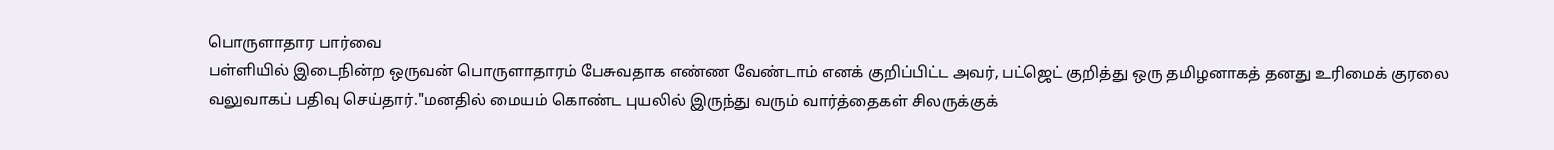பொருளாதார பார்வை
பள்ளியில் இடைநின்ற ஒருவன் பொருளாதாரம் பேசுவதாக எண்ண வேண்டாம் எனக் குறிப்பிட்ட அவர், பட்ஜெட் குறித்து ஒரு தமிழனாகத் தனது உரிமைக் குரலை வலுவாகப் பதிவு செய்தார்."மனதில் மையம் கொண்ட புயலில் இருந்து வரும் வார்த்தைகள் சிலருக்குக்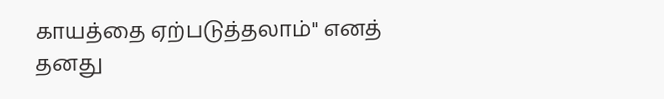காயத்தை ஏற்படுத்தலாம்" எனத் தனது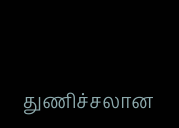துணிச்சலான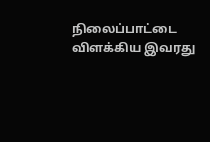நிலைப்பாட்டை விளக்கிய இவரது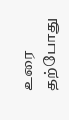உரை தற்போது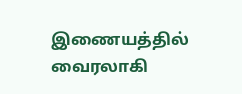இணையத்தில் வைரலாகி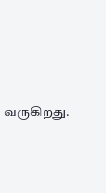வருகிறது.